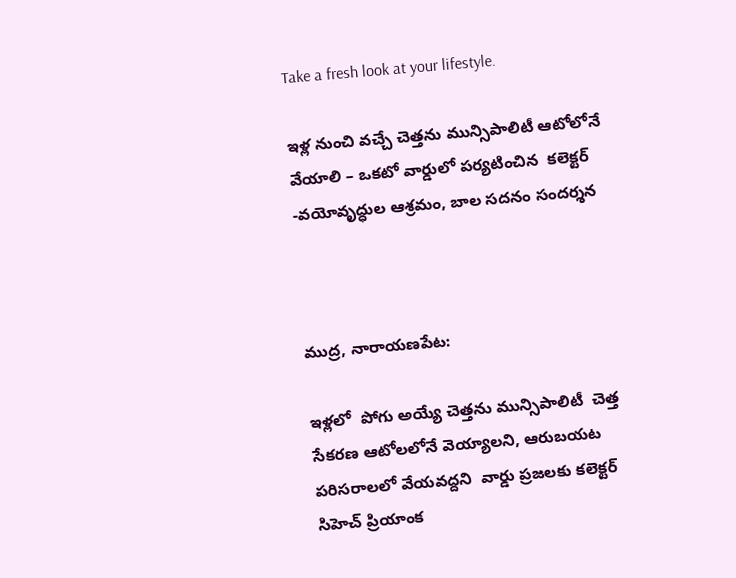Take a fresh look at your lifestyle.

ఇళ్ల నుంచి వచ్చే చెత్తను మున్సిపాలిటీ ఆటోలోనే వేయాలి – ఒకటో వార్డులో పర్యటించిన  కలెక్టర్ -వయోవృద్ధుల ఆశ్రమం, బాల సదనం సందర్శన



ముద్ర, నారాయణపేట:

ఇళ్లలో  పోగు అయ్యే చెత్తను మున్సిపాలిటీ  చెత్త సేకరణ ఆటోలలోనే వెయ్యాలని, ఆరుబయట పరిసరాలలో వేయవద్దని  వార్డు ప్రజలకు కలెక్టర్ సిహెచ్ ప్రియాంక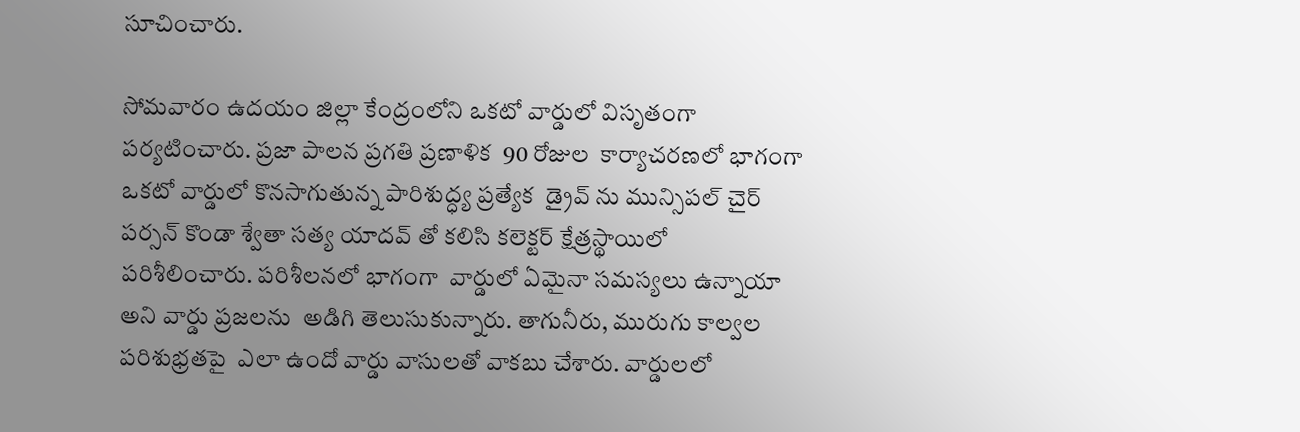సూచించారు.

సోమవారం ఉదయం జిల్లా కేంద్రంలోని ఒకటో వార్డులో విసృతంగా పర్యటించారు. ప్రజా పాలన ప్రగతి ప్రణాళిక  90 రోజుల  కార్యాచరణలో భాగంగా  ఒకటో వార్డులో కొనసాగుతున్న పారిశుద్ధ్య ప్రత్యేక  డ్రైవ్ ను మున్సిపల్ చైర్ పర్సన్ కొండా శ్వేతా సత్య యాదవ్ తో కలిసి కలెక్టర్ క్షేత్రస్థాయిలో పరిశీలించారు. పరిశీలనలో భాగంగా  వార్డులో ఏమైనా సమస్యలు ఉన్నాయా అని వార్డు ప్రజలను  అడిగి తెలుసుకున్నారు. తాగునీరు, మురుగు కాల్వల పరిశుభ్రతపై  ఎలా ఉందో వార్డు వాసులతో వాకబు చేశారు. వార్డులలో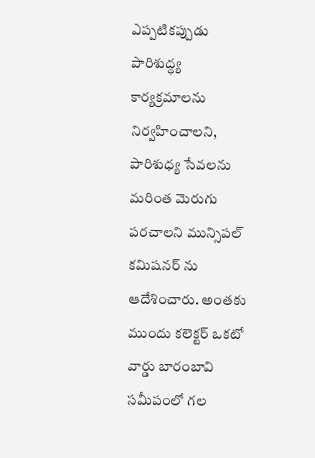ఎప్పటికప్పుడు పారిశుద్ధ్య  కార్యక్రమాలను  నిర్వహించాలని, పారిశుధ్య సేవలను మరింత మెరుగు పరచాలని మున్సిపల్ కమిషనర్ ను ఆదేశించారు. అంతకు ముందు కలెక్టర్ ఒకటో వార్డు బారంబావి సమీపంలో గల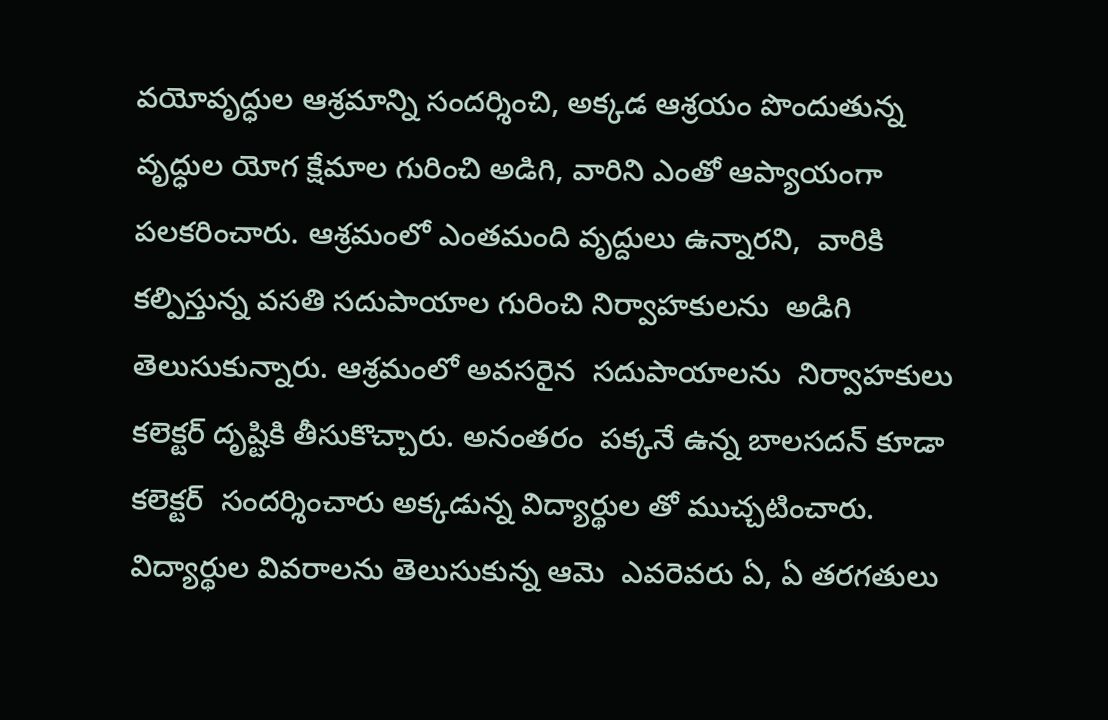వయోవృద్ధుల ఆశ్రమాన్ని సందర్శించి, అక్కడ ఆశ్రయం పొందుతున్న వృద్ధుల యోగ క్షేమాల గురించి అడిగి, వారిని ఎంతో ఆప్యాయంగా పలకరించారు. ఆశ్రమంలో ఎంతమంది వృద్దులు ఉన్నారని,  వారికి కల్పిస్తున్న వసతి సదుపాయాల గురించి నిర్వాహకులను  అడిగి తెలుసుకున్నారు. ఆశ్రమంలో అవసరైన  సదుపాయాలను  నిర్వాహకులు కలెక్టర్ దృష్టికి తీసుకొచ్చారు. అనంతరం  పక్కనే ఉన్న బాలసదన్ కూడా కలెక్టర్  సందర్శించారు అక్కడున్న విద్యార్థుల తో ముచ్చటించారు. విద్యార్థుల వివరాలను తెలుసుకున్న ఆమె  ఎవరెవరు ఏ, ఏ తరగతులు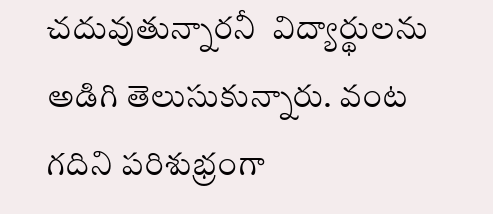చదువుతున్నారనీ  విద్యార్థులను అడిగి తెలుసుకున్నారు. వంట గదిని పరిశుభ్రంగా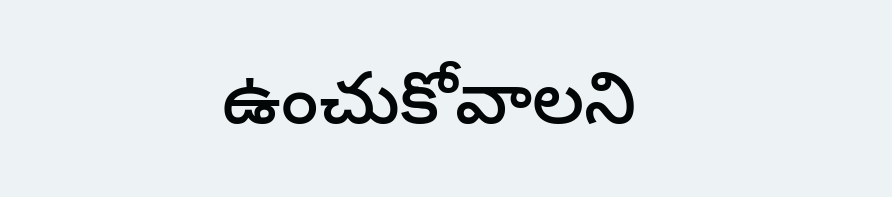ఉంచుకోవాలని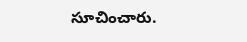సూచించారు.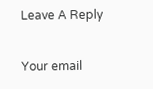Leave A Reply

Your email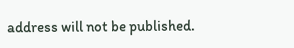address will not be published.